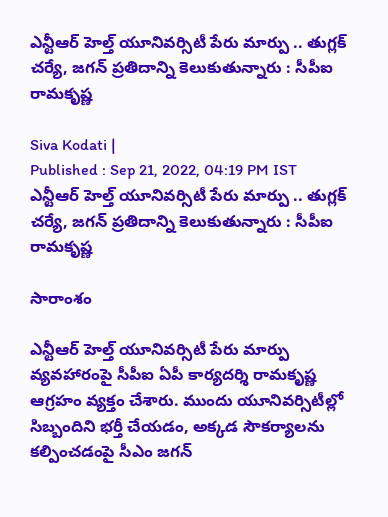ఎన్టీఆర్ హెల్త్ యూనివర్సిటీ పేరు మార్పు .. తుగ్లక్ చర్యే, జగన్‌ ప్రతిదాన్ని కెలుకుతున్నారు : సీపీఐ రామకృష్ణ

Siva Kodati |
Published : Sep 21, 2022, 04:19 PM IST
ఎన్టీఆర్ హెల్త్ యూనివర్సిటీ పేరు మార్పు .. తుగ్లక్ చర్యే, జగన్‌ ప్రతిదాన్ని కెలుకుతున్నారు : సీపీఐ రామకృష్ణ

సారాంశం

ఎన్టీఆర్ హెల్త్ యూనివర్సిటీ పేరు మార్పు వ్యవహారంపై సీపీఐ ఏపీ కార్యదర్శి రామకృష్ణ ఆగ్రహం వ్యక్తం చేశారు. ముందు యూనివర్సిటీల్లో సిబ్బందిని భర్తీ చేయడం, అక్కడ సౌకర్యాలను కల్పించడంపై సీఎం జగన్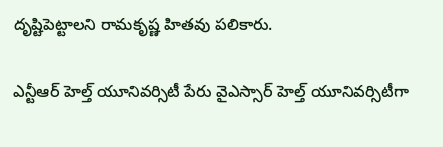దృష్టిపెట్టాలని రామకృష్ణ హితవు పలికారు.

ఎన్టీఆర్ హెల్త్ యూనివర్సిటీ పేరు వైఎస్సార్ హెల్త్ యూనివర్సిటీగా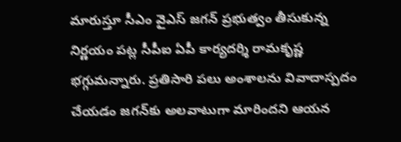మారుస్తూ సీఎం వైఎస్ జగన్ ప్రభుత్వం తీసుకున్న నిర్ణయం పట్ల సీపీఐ ఏపీ కార్యదర్శి రామకృష్ణ భగ్గుమన్నారు. ప్రతిసారి పలు అంశాలను వివాదాస్పదం చేయడం జగన్‌కు అలవాటుగా మారిందని ఆయన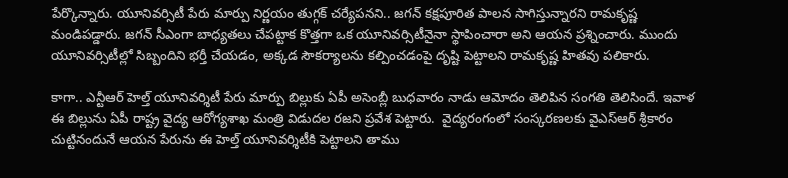పేర్కొన్నారు. యూనివర్సిటీ పేరు మార్పు నిర్ణయం తుగ్గక్ చర్యేపనని.. జగన్ కక్షపూరిత పాలన సాగిస్తున్నారని రామకృష్ణ మండిపడ్డారు. జగన్ సీఎంగా బాధ్యతలు చేపట్టాక కొత్తగా ఒక యూనివర్సిటీనైనా స్థాపించారా అని ఆయన ప్రశ్నించారు. ముందు యూనివర్సిటీల్లో సిబ్బందిని భర్తీ చేయడం, అక్కడ సౌకర్యాలను కల్పించడంపై దృష్టి పెట్టాలని రామకృష్ణ హితవు పలికారు.

కాగా.. ఎన్టీఆర్ హెల్త్ యూనివర్శిటీ పేరు మార్పు బిల్లుకు ఏపీ అసెంబ్లీ బుధవారం నాడు ఆమోదం తెలిపిన సంగతి తెలిసిందే. ఇవాళ ఈ బిల్లును ఏపీ రాష్ట్ర వైద్య ఆరోగ్యశాఖ మంత్రి విడుదల రజని ప్రవేశ పెట్టారు.  వైద్యరంగంలో సంస్కరణలకు వైఎస్ఆర్ శ్రీకారం చుట్టినందునే ఆయన పేరును ఈ హెల్త్ యూనివర్శిటీకి పెట్టాలని తాము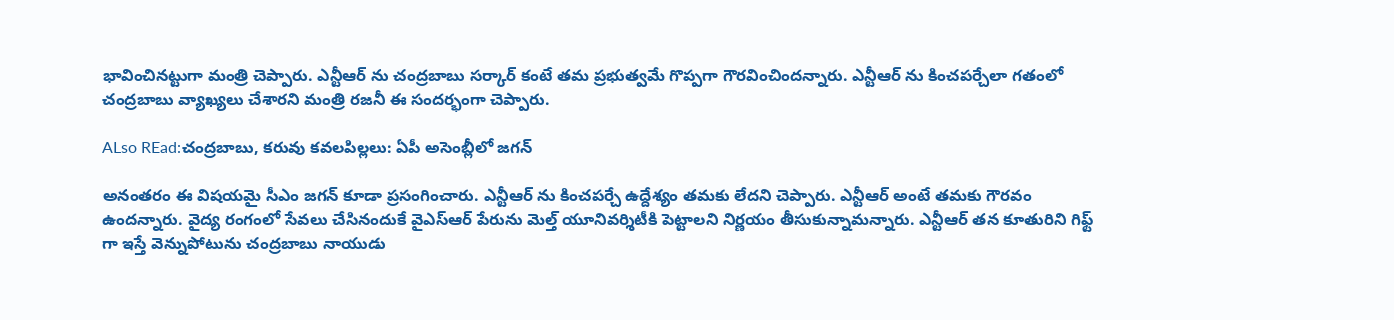భావించినట్టుగా మంత్రి చెప్పారు. ఎన్టీఆర్ ను చంద్రబాబు సర్కార్ కంటే తమ ప్రభుత్వమే గొప్పగా గౌరవించిందన్నారు. ఎన్టీఆర్ ను కించపర్చేలా గతంలో చంద్రబాబు వ్యాఖ్యలు చేశారని మంత్రి రజనీ ఈ సందర్భంగా చెప్పారు.

ALso REad:చంద్రబాబు, కరువు కవలపిల్లలు: ఏపీ అసెంబ్లీలో జగన్

అనంతరం ఈ విషయమై సీఎం జగన్ కూడా ప్రసంగించారు. ఎన్టీఆర్ ను కించపర్చే ఉద్దేశ్యం తమకు లేదని చెప్పారు. ఎన్టీఆర్ అంటే తమకు గౌరవం ఉందన్నారు. వైద్య రంగంలో సేవలు చేసినందుకే వైఎస్ఆర్ పేరును మెల్త్ యూనివర్శిటీకి పెట్టాలని నిర్ణయం తీసుకున్నామన్నారు. ఎన్టీఆర్ తన కూతురిని గిఫ్ట్ గా ఇస్తే వెన్నుపోటును చంద్రబాబు నాయుడు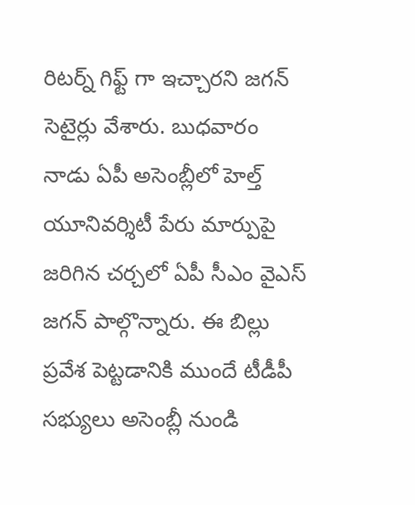రిటర్న్ గిఫ్ట్ గా ఇచ్చారని జగన్ సెటైర్లు వేశారు. బుధవారం నాడు ఏపీ అసెంబ్లీలో హెల్త్ యూనివర్శిటీ పేరు మార్పుపై జరిగిన చర్చలో ఏపీ సీఎం వైఎస్ జగన్ పాల్గొన్నారు. ఈ బిల్లు ప్రవేశ పెట్టడానికి ముందే టీడీపీ సభ్యులు అసెంబ్లీ నుండి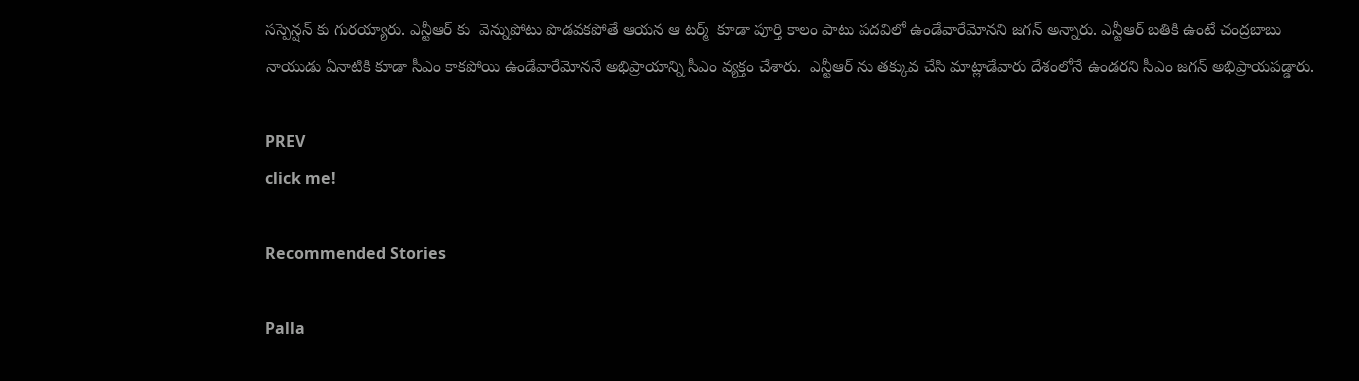సస్పెన్షన్ కు గురయ్యారు. ఎన్టీఆర్ కు  వెన్నుపోటు పొడవకపోతే ఆయన ఆ టర్మ్  కూడా పూర్తి కాలం పాటు పదవిలో ఉండేవారేమోనని జగన్ అన్నారు. ఎన్టీఆర్ బతికి ఉంటే చంద్రబాబు నాయుడు ఏనాటికి కూడా సీఎం కాకపోయి ఉండేవారేమోననే అభిప్రాయాన్ని సీఎం వ్యక్తం చేశారు.  ఎన్టీఆర్ ను తక్కువ చేసి మాట్లాడేవారు దేశంలోనే ఉండరని సీఎం జగన్ అభిప్రాయపడ్డారు.

PREV
click me!

Recommended Stories

Palla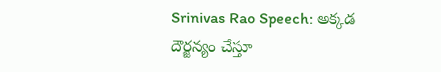Srinivas Rao Speech: అక్కడ దౌర్జన్యం చేస్తూ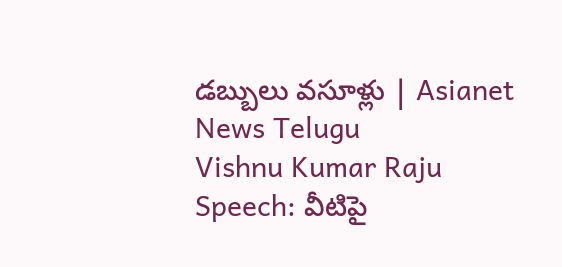డబ్బులు వసూళ్లు | Asianet News Telugu
Vishnu Kumar Raju Speech: వీటిపై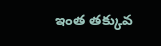ఇంత తక్కువ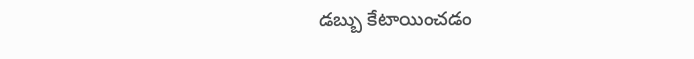డబ్బు కేటాయించడం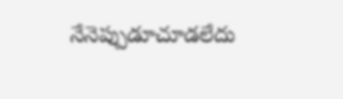నేనెప్పుడూచూడలేదు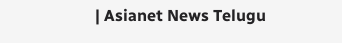| Asianet News Telugu